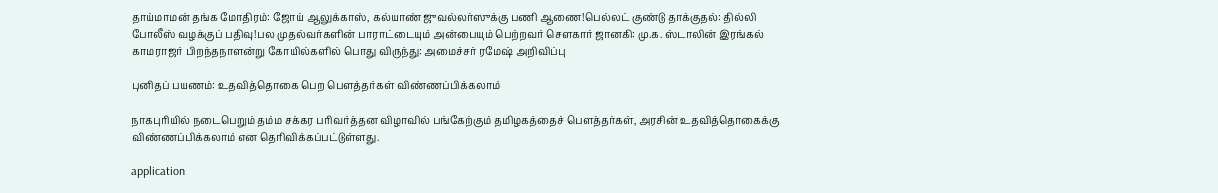தாய்மாமன் தங்க மோதிரம்: ஜோய் ஆலுக்காஸ், கல்யாண் ஜுவல்லர்ஸுக்கு பணி ஆணை!பெல்லட் குண்டு தாக்குதல்: தில்லி போலீஸ் வழக்குப் பதிவு!பல முதல்வர்களின் பாராட்டையும் அன்பையும் பெற்றவர் சௌகார் ஜானகி: மு.க. ஸ்டாலின் இரங்கல் காமராஜர் பிறந்தநாளன்று கோயில்களில் பொது விருந்து: அமைச்சர் ரமேஷ் அறிவிப்பு

புனிதப் பயணம்: உதவித்தொகை பெற பௌத்தர்கள் விண்ணப்பிக்கலாம்

நாகபுரியில் நடைபெறும் தம்ம சக்கர பரிவர்த்தன விழாவில் பங்கேற்கும் தமிழகத்தைச் பௌத்தர்கள், அரசின் உதவித்தொகைக்கு விண்ணப்பிக்கலாம் என தெரிவிக்கப்பட்டுள்ளது.

application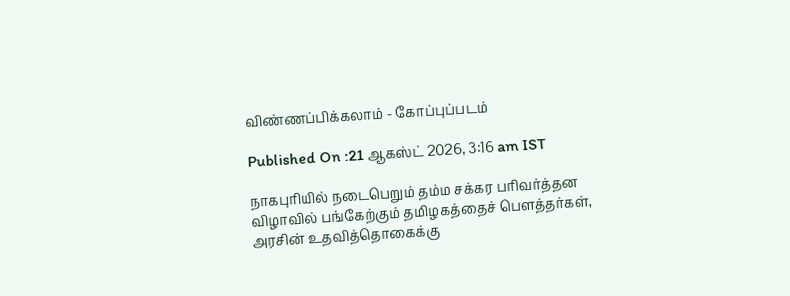விண்ணப்பிக்கலாம் - கோப்புப்படம்

Published On :21 ஆகஸ்ட் 2026, 3:16 am IST

நாகபுரியில் நடைபெறும் தம்ம சக்கர பரிவர்த்தன விழாவில் பங்கேற்கும் தமிழகத்தைச் பௌத்தர்கள், அரசின் உதவித்தொகைக்கு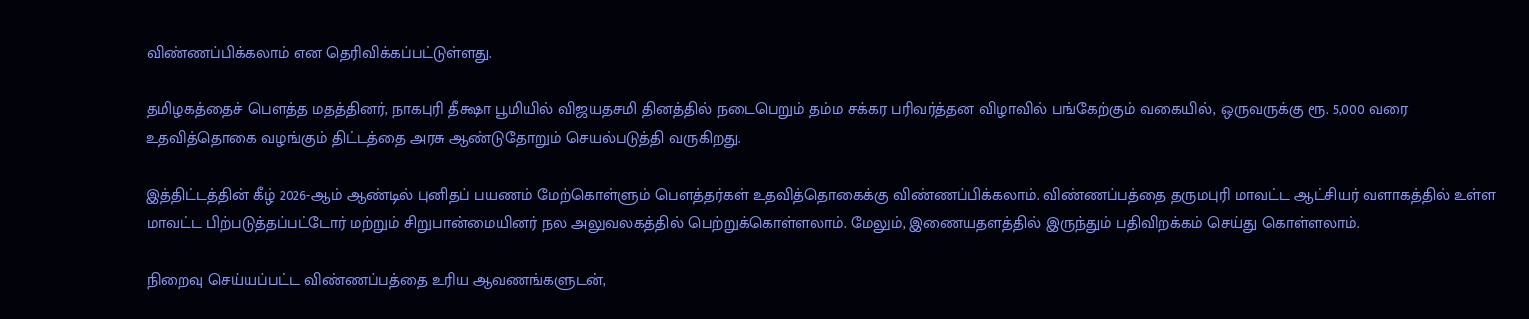விண்ணப்பிக்கலாம் என தெரிவிக்கப்பட்டுள்ளது.

தமிழகத்தைச் பௌத்த மதத்தினர், நாகபுரி தீக்ஷா பூமியில் விஜயதசமி தினத்தில் நடைபெறும் தம்ம சக்கர பரிவர்த்தன விழாவில் பங்கேற்கும் வகையில், ஒருவருக்கு ரூ. 5,000 வரை உதவித்தொகை வழங்கும் திட்டத்தை அரசு ஆண்டுதோறும் செயல்படுத்தி வருகிறது.

இத்திட்டத்தின் கீழ் 2026-ஆம் ஆண்டில் புனிதப் பயணம் மேற்கொள்ளும் பௌத்தர்கள் உதவித்தொகைக்கு விண்ணப்பிக்கலாம். விண்ணப்பத்தை தருமபுரி மாவட்ட ஆட்சியர் வளாகத்தில் உள்ள மாவட்ட பிற்படுத்தப்பட்டோர் மற்றும் சிறுபான்மையினர் நல அலுவலகத்தில் பெற்றுக்கொள்ளலாம். மேலும், இணையதளத்தில் இருந்தும் பதிவிறக்கம் செய்து கொள்ளலாம்.

நிறைவு செய்யப்பட்ட விண்ணப்பத்தை உரிய ஆவணங்களுடன்,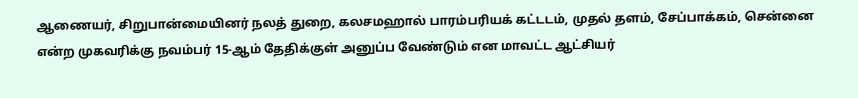ஆணையர், சிறுபான்மையினர் நலத் துறை, கலசமஹால் பாரம்பரியக் கட்டடம், முதல் தளம், சேப்பாக்கம், சென்னை என்ற முகவரிக்கு நவம்பர் 15-ஆம் தேதிக்குள் அனுப்ப வேண்டும் என மாவட்ட ஆட்சியர்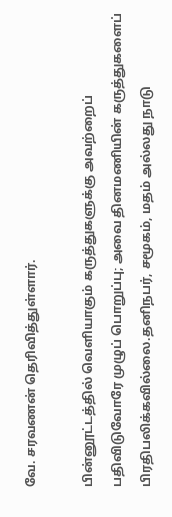வே. சரவணன் தெரிவித்துள்ளார்.

பின்னூட்டத்தில் வெளியாகும் கருத்துகளுக்கு அவற்றைப் பதிவிடுவோரே முழுப் பொறுப்பு; அவை தினமணியின் கருத்துகளைப் பிரதிபலிக்கவில்லை.தனிநபர், சமூகம், மதம் அல்லது நாடு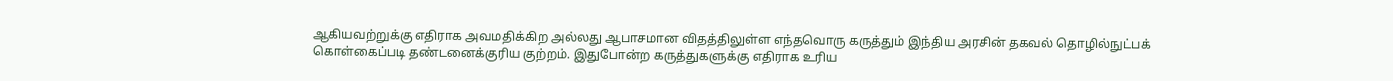ஆகியவற்றுக்கு எதிராக அவமதிக்கிற அல்லது ஆபாசமான விதத்திலுள்ள எந்தவொரு கருத்தும் இந்திய அரசின் தகவல் தொழில்நுட்பக் கொள்கைப்படி தண்டனைக்குரிய குற்றம். இதுபோன்ற கருத்துகளுக்கு எதிராக உரிய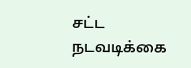சட்ட நடவடிக்கை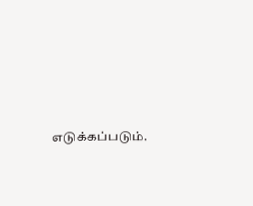எடுக்கப்படும்.